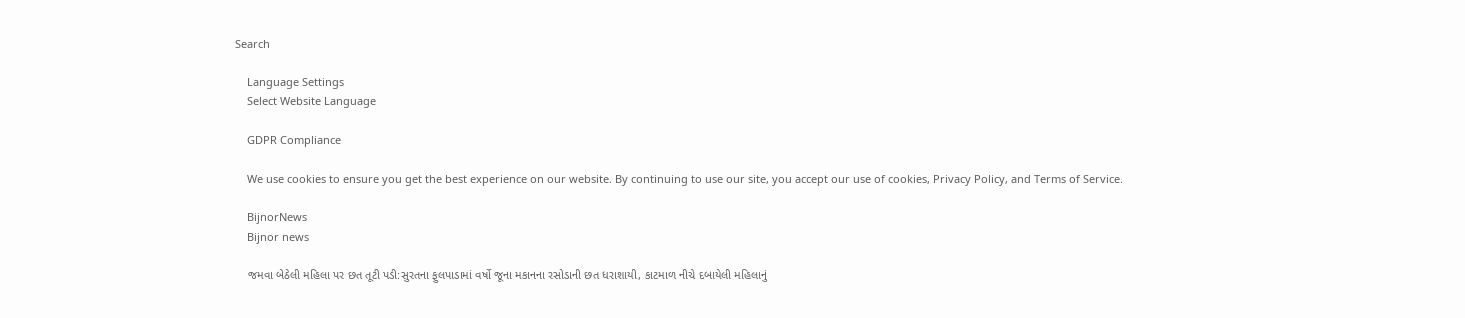Search

    Language Settings
    Select Website Language

    GDPR Compliance

    We use cookies to ensure you get the best experience on our website. By continuing to use our site, you accept our use of cookies, Privacy Policy, and Terms of Service.

    BijnorNews
    Bijnor news

    જમવા બેઠેલી મહિલા પર છત તૂટી પડી:સુરતના ફુલપાડામાં વર્ષો જૂના મકાનના રસોડાની છત ધરાશાયી, કાટમાળ નીચે દબાયેલી મહિલાનું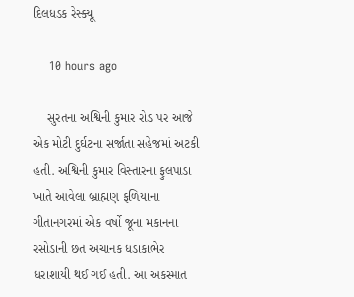દિલધડક રેસ્ક્યૂ

    10 hours ago

    સુરતના અશ્વિની કુમાર રોડ પર આજે એક મોટી દુર્ઘટના સર્જાતા સહેજમાં અટકી હતી. અશ્વિની કુમાર વિસ્તારના ફુલપાડા ખાતે આવેલા બ્રાહ્મણ ફળિયાના ગીતાનગરમાં એક વર્ષો જૂના મકાનના રસોડાની છત અચાનક ધડાકાભેર ધરાશાયી થઈ ગઈ હતી. આ અકસ્માત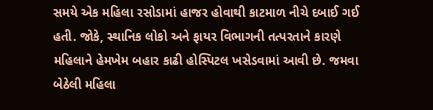સમયે એક મહિલા રસોડામાં હાજર હોવાથી કાટમાળ નીચે દબાઈ ગઈ હતી. જોકે, સ્થાનિક લોકો અને ફાયર વિભાગની તત્પરતાને કારણે મહિલાને હેમખેમ બહાર કાઢી હોસ્પિટલ ખસેડવામાં આવી છે. જમવા બેઠેલી મહિલા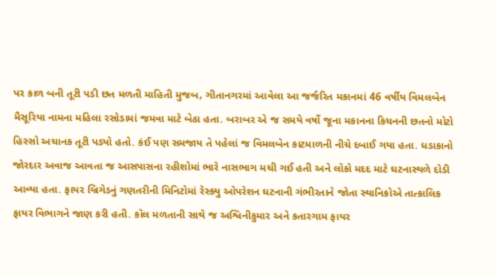પર કાળ બની તૂટી પડી છત મળતી માહિતી મુજબ, ગીતાનગરમાં આવેલા આ જર્જરિત મકાનમાં 46 વર્ષીય વિમલબેન મૈસૂરિયા નામના મહિલા રસોડામાં જમવા માટે બેઠા હતા. બરાબર એ જ સમયે વર્ષો જૂના મકાનના કિચનની છતનો મોટો હિસ્સો અચાનક તૂટી પડ્યો હતો. કંઈ પણ સમજાય તે પહેલાં જ વિમલબેન કાટમાળની નીચે દબાઈ ગયા હતા. ધડાકાનો જોરદાર અવાજ આવતા જ આસપાસના રહીશોમાં ભારે નાસભાગ મચી ગઈ હતી અને લોકો મદદ માટે ઘટનાસ્થળે દોડી આવ્યા હતા. ફાયર બ્રિગેડનું ગણતરીની મિનિટોમાં રેસ્ક્યુ ઓપરેશન ઘટનાની ગંભીરતાને જોતા સ્થાનિકોએ તાત્કાલિક ફાયર વિભાગને જાણ કરી હતી. કૉલ મળતાની સાથે જ અશ્વિનીકુમાર અને કતારગામ ફાયર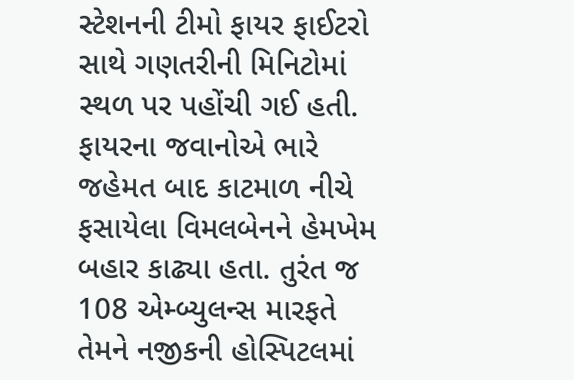સ્ટેશનની ટીમો ફાયર ફાઈટરો સાથે ગણતરીની મિનિટોમાં સ્થળ પર પહોંચી ગઈ હતી. ફાયરના જવાનોએ ભારે જહેમત બાદ કાટમાળ નીચે ફસાયેલા વિમલબેનને હેમખેમ બહાર કાઢ્યા હતા. તુરંત જ 108 એમ્બ્યુલન્સ મારફતે તેમને નજીકની હોસ્પિટલમાં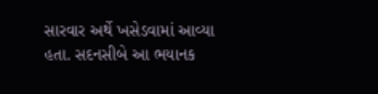સારવાર અર્થે ખસેડવામાં આવ્યા હતા. સદનસીબે આ ભયાનક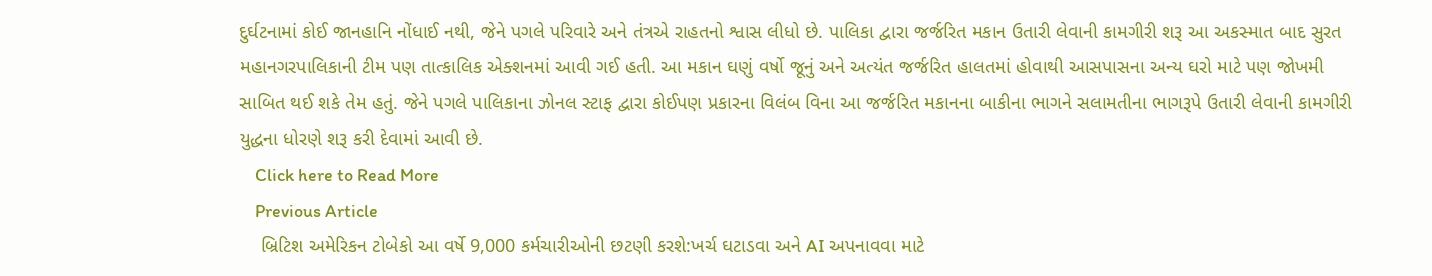દુર્ઘટનામાં કોઈ જાનહાનિ નોંધાઈ નથી, જેને પગલે પરિવારે અને તંત્રએ રાહતનો શ્વાસ લીધો છે. પાલિકા દ્વારા જર્જરિત મકાન ઉતારી લેવાની કામગીરી શરૂ આ અકસ્માત બાદ સુરત મહાનગરપાલિકાની ટીમ પણ તાત્કાલિક એક્શનમાં આવી ગઈ હતી. આ મકાન ઘણું વર્ષો જૂનું અને અત્યંત જર્જરિત હાલતમાં હોવાથી આસપાસના અન્ય ઘરો માટે પણ જોખમી સાબિત થઈ શકે તેમ હતું. જેને પગલે પાલિકાના ઝોનલ સ્ટાફ દ્વારા કોઈપણ પ્રકારના વિલંબ વિના આ જર્જરિત મકાનના બાકીના ભાગને સલામતીના ભાગરૂપે ઉતારી લેવાની કામગીરી યુદ્ધના ધોરણે શરૂ કરી દેવામાં આવી છે.
    Click here to Read More
    Previous Article
    બ્રિટિશ અમેરિકન ટોબેકો આ વર્ષે 9,000 કર્મચારીઓની છટણી કરશે:ખર્ચ ઘટાડવા અને AI અપનાવવા માટે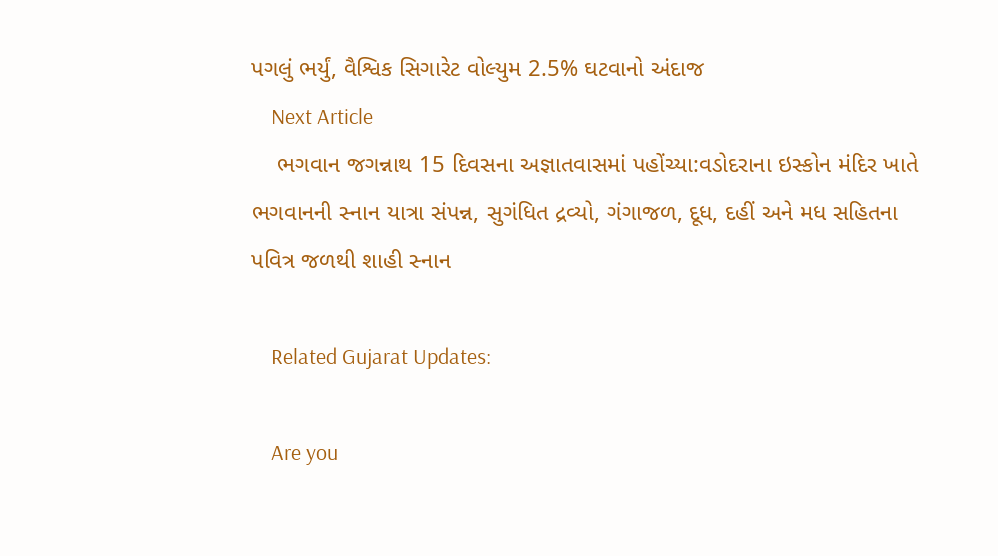પગલું ભર્યું, વૈશ્વિક સિગારેટ વોલ્યુમ 2.5% ઘટવાનો અંદાજ
    Next Article
    ભગવાન જગન્નાથ 15 દિવસના અજ્ઞાતવાસમાં પહોંચ્યા:વડોદરાના ઇસ્કોન મંદિર ખાતે ભગવાનની સ્નાન યાત્રા સંપન્ન, સુગંધિત દ્રવ્યો, ગંગાજળ, દૂધ, દહીં અને મધ સહિતના પવિત્ર જળથી શાહી સ્નાન

    Related Gujarat Updates:

    Are you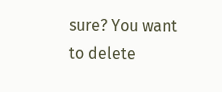sure? You want to delete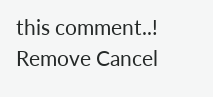this comment..! Remove Cancel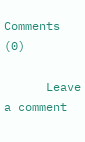Comments (0)

      Leave a comment